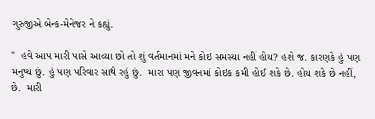ગુરુજીએ બેન્ક-મેનેજર ને કહ્યું.

"  હવે આપ મારી પાસે આવ્યા છો તો શું વર્તમાનમાં મને કોઇ સમસ્યા નહીં હોય? હશે જ. કારણકે હું પણ મનુષ્ય છું. હું પણ પરિવાર સાથે રહું છું.  મારા પણ જીવનમાં કોઇક કમી હોઈ શકે છે. હોય શકે છે નહીં, છે.  મારી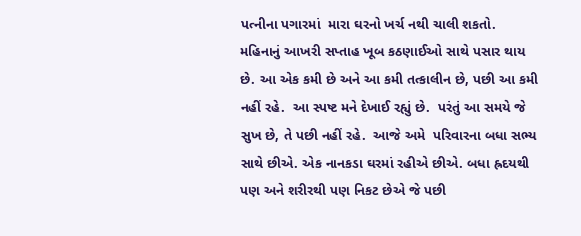પત્નીના પગારમાં  મારા ઘરનો ખર્ચ નથી ચાલી શકતો.  મહિનાનું આખરી સપ્તાહ ખૂબ કઠણાઈઓ સાથે પસાર થાય છે. આ એક કમી છે અને આ કમી તત્કાલીન છે, પછી આ કમી નહીં રહે.  આ સ્પષ્ટ મને દેખાઈ રહ્યું છે.  પરંતું આ સમયે જે સુખ છે, તે પછી નહીં રહે.  આજે અમે  પરિવારના બધા સભ્ય સાથે છીએ. એક નાનકડા ઘરમાં રહીએ છીએ. બધા હ્રદયથી પણ અને શરીરથી પણ નિકટ છેએ જે પછી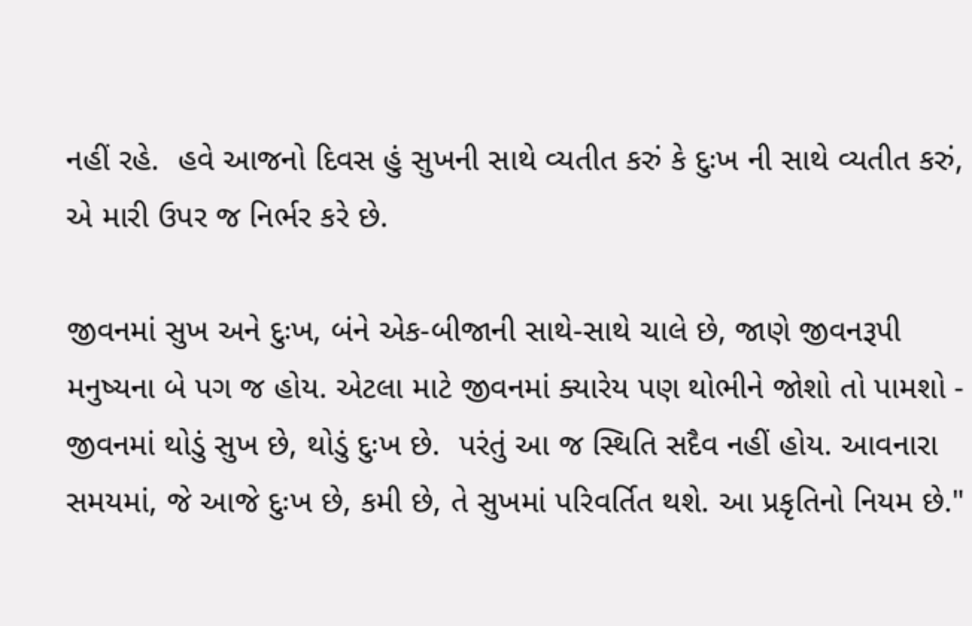નહીં રહે.  હવે આજનો દિવસ હું સુખની સાથે વ્યતીત કરું કે દુઃખ ની સાથે વ્યતીત કરું, એ મારી ઉપર જ નિર્ભર કરે છે.

જીવનમાં સુખ અને દુઃખ, બંને એક-બીજાની સાથે-સાથે ચાલે છે, જાણે જીવનરૂપી મનુષ્યના બે પગ જ હોય. એટલા માટે જીવનમાં ક્યારેય પણ થોભીને જોશો તો પામશો - જીવનમાં થોડું સુખ છે, થોડું દુઃખ છે.  પરંતું આ જ સ્થિતિ સદૈવ નહીં હોય. આવનારા સમયમાં, જે આજે દુઃખ છે, કમી છે, તે સુખમાં પરિવર્તિત થશે. આ પ્રકૃતિનો નિયમ છે."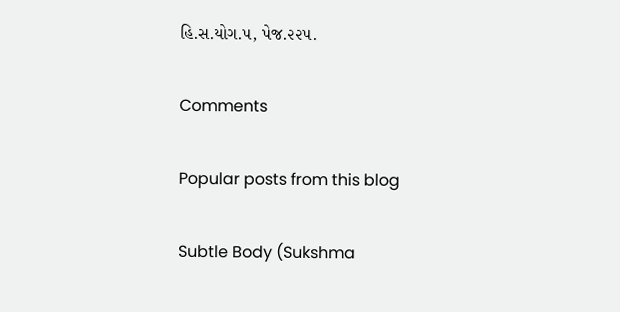હિ.સ.યોગ.૫, પેજ.૨૨૫.

Comments

Popular posts from this blog

Subtle Body (Sukshma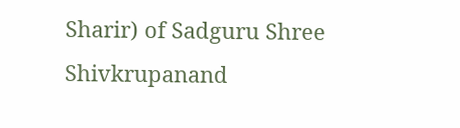Sharir) of Sadguru Shree Shivkrupanand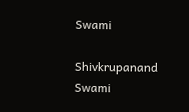Swami

Shivkrupanand Swami